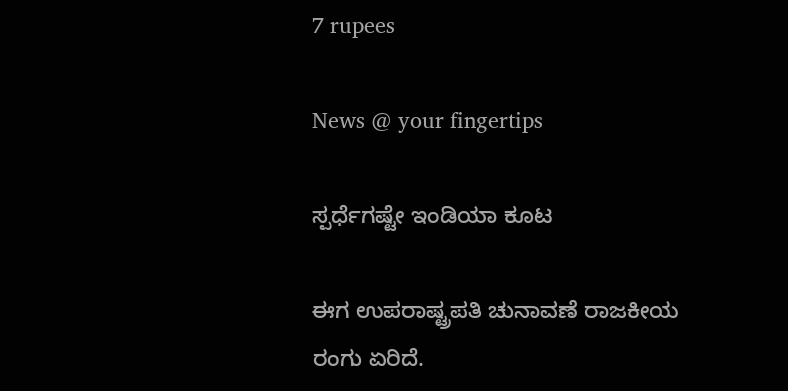7 rupees

News @ your fingertips

ಸ್ಪರ್ಧೆಗಷ್ಟೇ ಇಂಡಿಯಾ ಕೂಟ

ಈಗ ಉಪರಾಷ್ಟ್ರಪತಿ ಚುನಾವಣೆ ರಾಜಕೀಯ ರಂಗು ಏರಿದೆ.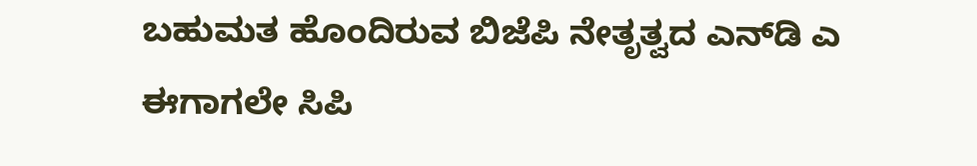ಬಹುಮತ ಹೊಂದಿರುವ ಬಿಜೆಪಿ ನೇತೃತ್ವದ ಎನ್‌ಡಿ ಎ ಈಗಾಗಲೇ ಸಿಪಿ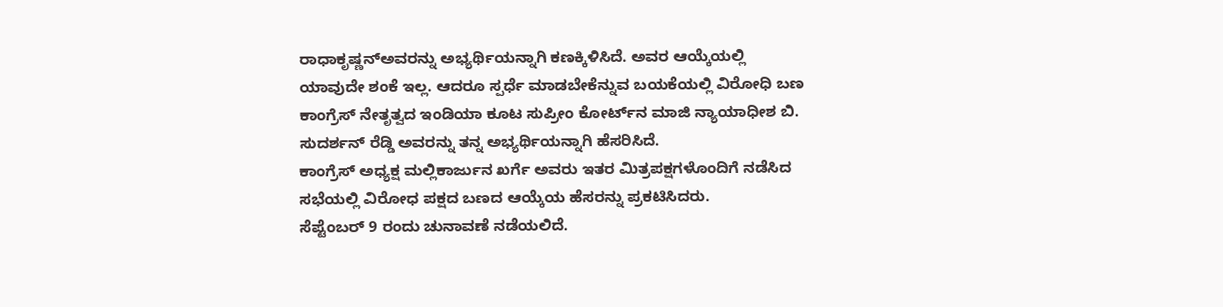ರಾಧಾಕೃಷ್ಣನ್‌ಅವರನ್ನು ಅಭ್ಯರ್ಥಿಯನ್ನಾಗಿ ಕಣಕ್ಕಿಳಿಸಿದೆ. ಅವರ ಆಯ್ಕೆಯಲ್ಲಿ ಯಾವುದೇ ಶಂಕೆ ಇಲ್ಲ. ಆದರೂ ಸ್ಪರ್ಧೆ ಮಾಡಬೇಕೆನ್ನುವ ಬಯಕೆಯಲ್ಲಿ ವಿರೋಧಿ ಬಣ ಕಾಂಗ್ರೆಸ್ ನೇತೃತ್ವದ ಇಂಡಿಯಾ ಕೂಟ ಸುಪ್ರೀಂ ಕೋರ್ಟ್‌ನ ಮಾಜಿ ನ್ಯಾಯಾಧೀಶ ಬಿ. ಸುದರ್ಶನ್ ರೆಡ್ಡಿ ಅವರನ್ನು ತನ್ನ ಅಭ್ಯರ್ಥಿಯನ್ನಾಗಿ ಹೆಸರಿಸಿದೆ.
ಕಾಂಗ್ರೆಸ್ ಅಧ್ಯಕ್ಷ ಮಲ್ಲಿಕಾರ್ಜುನ ಖರ್ಗೆ ಅವರು ಇತರ ಮಿತ್ರಪಕ್ಷಗಳೊಂದಿಗೆ ನಡೆಸಿದ ಸಭೆಯಲ್ಲಿ ವಿರೋಧ ಪಕ್ಷದ ಬಣದ ಆಯ್ಕೆಯ ಹೆಸರನ್ನು ಪ್ರಕಟಿಸಿದರು.
ಸೆಪ್ಟೆಂಬರ್ 9 ರಂದು ಚುನಾವಣೆ ನಡೆಯಲಿದೆ.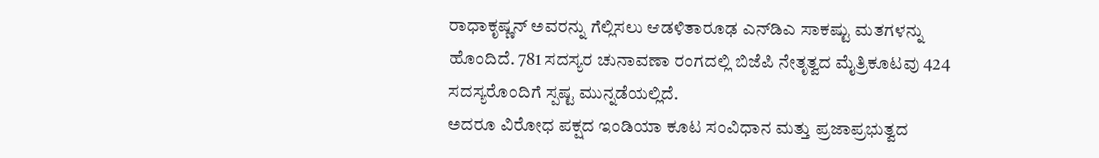ರಾಧಾಕೃಷ್ಣನ್ ಅವರನ್ನು ಗೆಲ್ಲಿಸಲು ಆಡಳಿತಾರೂಢ ಎನ್‌ಡಿಎ ಸಾಕಷ್ಟು ಮತಗಳನ್ನು ಹೊಂದಿದೆ. 781 ಸದಸ್ಯರ ಚುನಾವಣಾ ರಂಗದಲ್ಲಿ ಬಿಜೆಪಿ ನೇತೃತ್ವದ ಮೈತ್ರಿಕೂಟವು 424 ಸದಸ್ಯರೊಂದಿಗೆ ಸ್ಪಷ್ಟ ಮುನ್ನಡೆಯಲ್ಲಿದೆ.
ಅದರೂ ವಿರೋಧ ಪಕ್ಷದ ಇಂಡಿಯಾ ಕೂಟ ಸಂವಿಧಾನ ಮತ್ತು ಪ್ರಜಾಪ್ರಭುತ್ವದ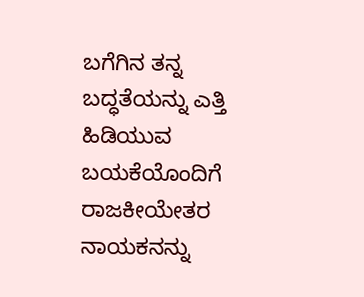ಬಗೆಗಿನ ತನ್ನ ಬದ್ಧತೆಯನ್ನು ಎತ್ತಿ ಹಿಡಿಯುವ ಬಯಕೆಯೊಂದಿಗೆ ರಾಜಕೀಯೇತರ ನಾಯಕನನ್ನು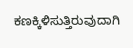ಕಣಕ್ಕಿಳಿಸುತ್ತಿರುವುದಾಗಿ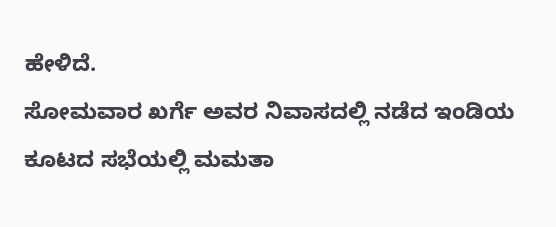ಹೇಳಿದೆ.
ಸೋಮವಾರ ಖರ್ಗೆ ಅವರ ನಿವಾಸದಲ್ಲಿ ನಡೆದ ಇಂಡಿಯ ಕೂಟದ ಸಭೆಯಲ್ಲಿ ಮಮತಾ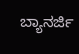ಬ್ಯಾನರ್ಜಿ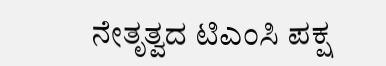ನೇತೃತ್ವದ ಟಿಎಂಸಿ ಪಕ್ಷ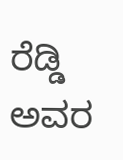ರೆಡ್ಡಿ ಅವರ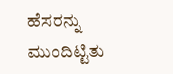ಹೆಸರನ್ನು ಮುಂದಿಟ್ಟಿತು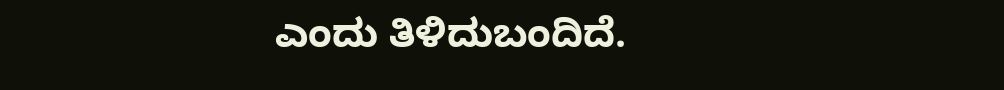ಎಂದು ತಿಳಿದುಬಂದಿದೆ.